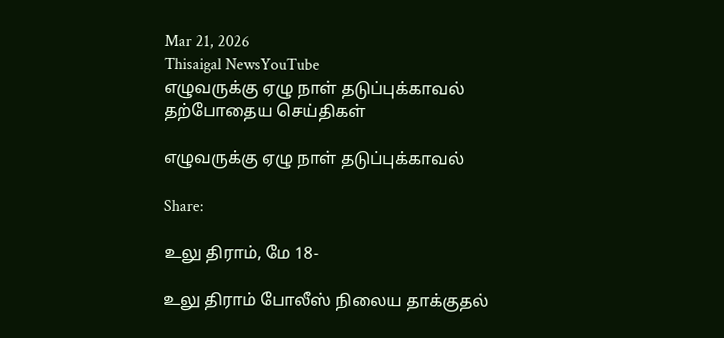Mar 21, 2026
Thisaigal NewsYouTube
எழுவருக்கு ஏழு நாள் தடுப்புக்காவல்
தற்போதைய செய்திகள்

எழுவருக்கு ஏழு நாள் தடுப்புக்காவல்

Share:

உலு திராம், மே 18-

உலு திராம் போலீஸ் நிலைய தாக்குதல்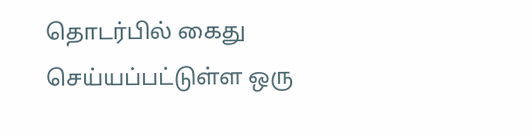தொடர்பில் கைது செய்யப்பட்டுள்ள ஒரு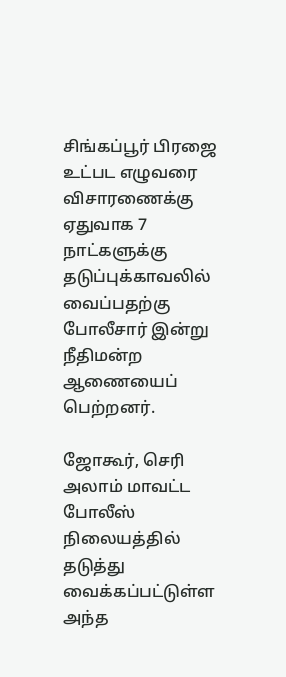சிங்கப்பூர் பிரஜை உட்பட எழுவரை விசாரணைக்கு ஏதுவாக 7 நாட்களுக்கு தடுப்புக்காவலில் வைப்பதற்கு போலீசார் இன்று நீதிமன்ற ஆணையைப் பெற்றனர்.

ஜோகூர், செரி அலாம் மாவட்ட போலீஸ் நிலையத்தில் தடுத்து வைக்கப்பட்டுள்ள அந்த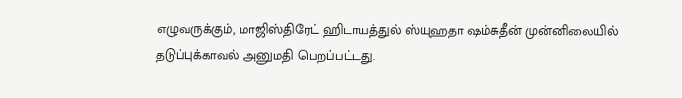எழுவருக்கும், மாஜிஸ்திரேட் ஹிடாயத்துல் ஸ்யுஹதா ஷம்சுதீன் முன்னிலையில் தடுப்புக்காவல் அனுமதி பெறப்பட்டது.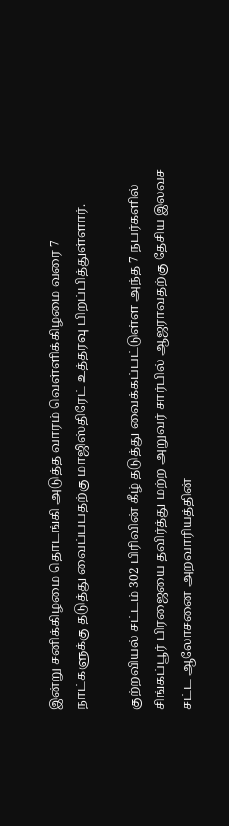இன்று சனிக்கிழமை தொடங்கி அடுத்த வாரம் வெள்ளிக்கிழமை வரை 7 நாட்களுக்கு தடுத்து வைப்பபதற்கு மாஜிஸ்திரேட் உத்தரவு பிறப்பித்துள்ளார்.

குற்றவியல் சட்டம் 302 பிரிவின் கீழ் தடுத்து வைக்கப்பட்டுள்ள அந்த 7 நபர்களில் சிங்கப்பூர் பிரஜையை தவிர்த்து மற்ற அறுவர் சார்பில் ஆஜராவதற்கு தேசிய இலவச சட்ட ஆலோசனை அறவாரியத்தின்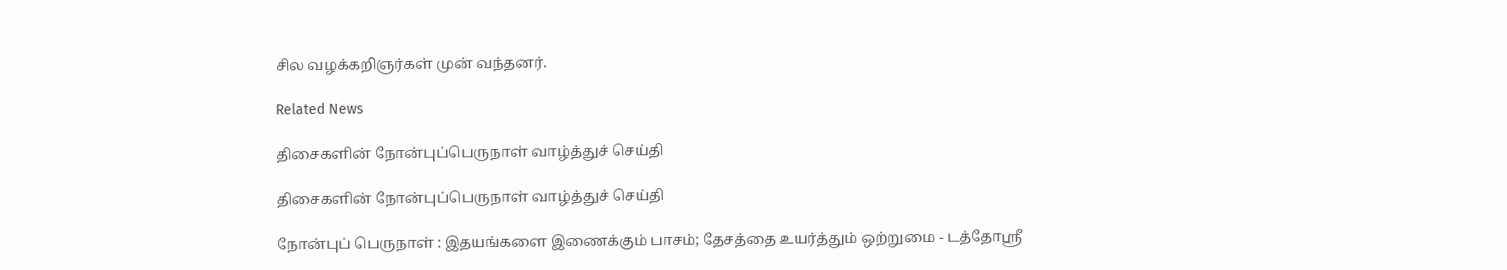சில வழக்கறிஞர்கள் முன் வந்தனர்.

Related News

திசைகளின் நோன்புப்பெருநாள் வாழ்த்துச் செய்தி

திசைகளின் நோன்புப்பெருநாள் வாழ்த்துச் செய்தி

நோன்புப் பெருநாள் : இதயங்களை இணைக்கும் பாசம்; தேசத்தை உயர்த்தும் ஒற்றுமை - டத்தோஶ்ரீ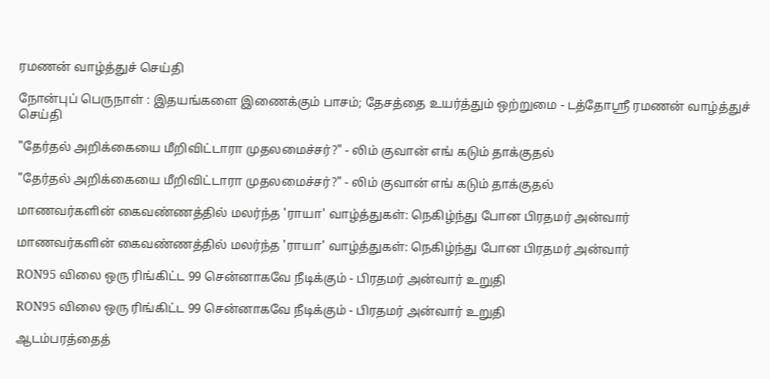ரமணன் வாழ்த்துச் செய்தி

நோன்புப் பெருநாள் : இதயங்களை இணைக்கும் பாசம்; தேசத்தை உயர்த்தும் ஒற்றுமை - டத்தோஶ்ரீ ரமணன் வாழ்த்துச் செய்தி

"தேர்தல் அறிக்கையை மீறிவிட்டாரா முதலமைச்சர்?" - லிம் குவான் எங் கடும் தாக்குதல்

"தேர்தல் அறிக்கையை மீறிவிட்டாரா முதலமைச்சர்?" - லிம் குவான் எங் கடும் தாக்குதல்

மாணவர்களின் கைவண்ணத்தில் மலர்ந்த 'ராயா' வாழ்த்துகள்: நெகிழ்ந்து போன பிரதமர் அன்வார்

மாணவர்களின் கைவண்ணத்தில் மலர்ந்த 'ராயா' வாழ்த்துகள்: நெகிழ்ந்து போன பிரதமர் அன்வார்

RON95 விலை ஒரு ரிங்கிட்ட 99 சென்னாகவே நீடிக்கும் - பிரதமர் அன்வார் உறுதி

RON95 விலை ஒரு ரிங்கிட்ட 99 சென்னாகவே நீடிக்கும் - பிரதமர் அன்வார் உறுதி

ஆடம்பரத்தைத்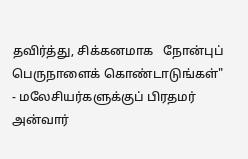தவிர்த்து, சிக்கனமாக   நோன்புப் பெருநாளைக் கொண்டாடுங்கள்" - மலேசியர்களுக்குப் பிரதமர் அன்வார்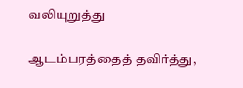வலியுறுத்து

ஆடம்பரத்தைத் தவிர்த்து,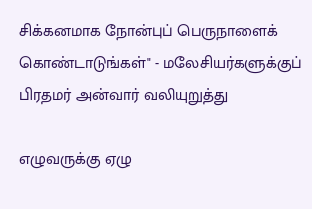சிக்கனமாக நோன்புப் பெருநாளைக் கொண்டாடுங்கள்" - மலேசியர்களுக்குப் பிரதமர் அன்வார் வலியுறுத்து

எழுவருக்கு ஏழு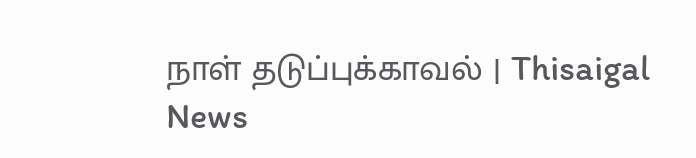நாள் தடுப்புக்காவல் | Thisaigal News